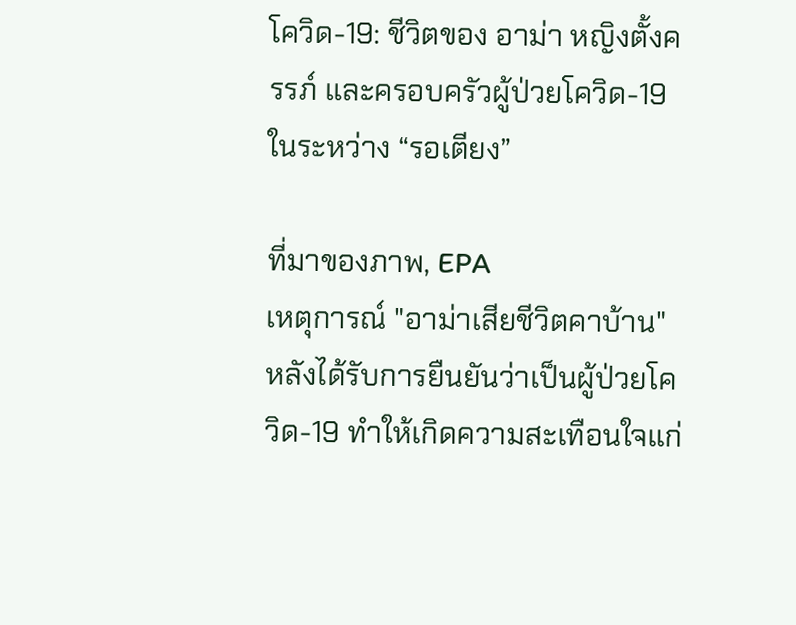โควิด-19: ชีวิตของ อาม่า หญิงตั้งครรภ์ และครอบครัวผู้ป่วยโควิด-19 ในระหว่าง “รอเตียง”

ที่มาของภาพ, EPA
เหตุการณ์ "อาม่าเสียชีวิตคาบ้าน" หลังได้รับการยืนยันว่าเป็นผู้ป่วยโควิด-19 ทำให้เกิดความสะเทือนใจแก่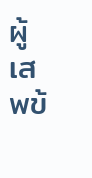ผู้เสพข้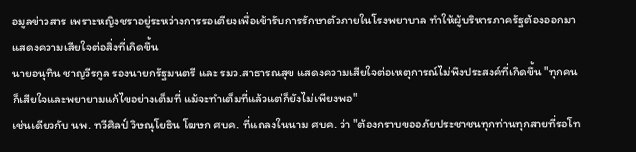อมูลข่าวสาร เพราะหญิงชราอยู่ระหว่างการรอเตียงเพื่อเข้ารับการรักษาตัวภายในโรงพยาบาล ทำให้ผู้บริหารภาครัฐต้องออกมาแสดงความเสียใจต่อสิ่งที่เกิดขึ้น
นายอนุทิน ชาญวีรกูล รองนายกรัฐมนตรี และ รมว.สาธารณสุข แสดงความเสียใจต่อเหตุการณ์ไม่พึงประสงค์ที่เกิดขึ้น "ทุกคนก็เสียใจและพยายามแก้ไขอย่างเต็มที่ แม้จะทำเต็มที่แล้วแต่ก็ยังไม่เพียงพอ"
เช่นเดียวกับ นพ. ทวีศิลป์ วิษณุโยธิน โฆษก ศบค. ที่แถลงในนาม ศบค. ว่า "ต้องกราบขออภัยประชาชนทุกท่านทุกสายที่รอโท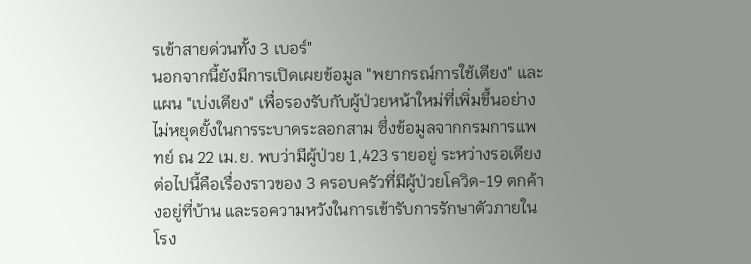รเข้าสายด่วนทั้ง 3 เบอร์"
นอกจากนี้ยังมีการเปิดเผยข้อมูล "พยากรณ์การใช้เตียง" และแผน "เบ่งเตียง" เพื่อรองรับกับผู้ป่วยหน้าใหม่ที่เพิ่มขึ้นอย่างไม่หยุดยั้งในการระบาดระลอกสาม ซึ่งข้อมูลจากกรมการแพทย์ ณ 22 เม.ย. พบว่ามีผู้ป่วย 1,423 รายอยู่ ระหว่างรอเตียง
ต่อไปนี้คือเรื่องราวของ 3 ครอบครัวที่มีผู้ป่วยโควิด-19 ตกค้างอยู่ที่บ้าน และรอความหวังในการเข้ารับการรักษาตัวภายในโรง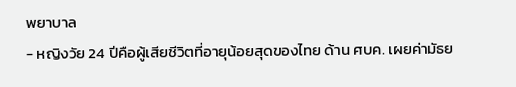พยาบาล
- หญิงวัย 24 ปีคือผู้เสียชีวิตที่อายุน้อยสุดของไทย ด้าน ศบค. เผยค่ามัธย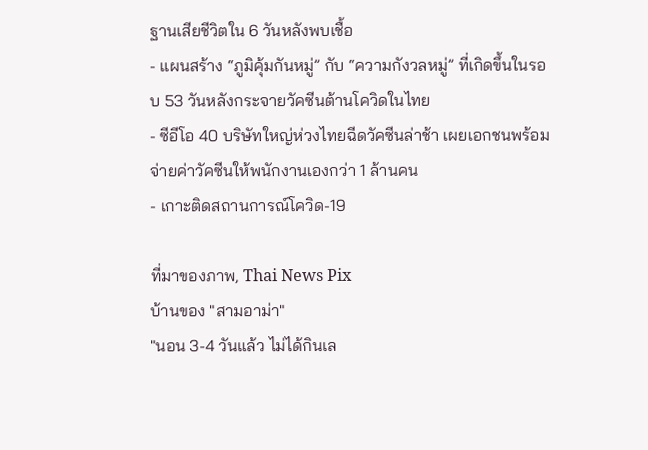ฐานเสียชีวิตใน 6 วันหลังพบเชื้อ
- แผนสร้าง “ภูมิคุ้มกันหมู่” กับ “ความกังวลหมู่” ที่เกิดขึ้นในรอบ 53 วันหลังกระจายวัคซีนต้านโควิดในไทย
- ซีอีโอ 40 บริษัทใหญ่ห่วงไทยฉีดวัคซีนล่าช้า เผยเอกชนพร้อมจ่ายค่าวัคซีนให้พนักงานเองกว่า 1 ล้านคน
- เกาะติดสถานการณ์โควิด-19

ที่มาของภาพ, Thai News Pix
บ้านของ "สามอาม่า"
"นอน 3-4 วันแล้ว ไม่ได้กินเล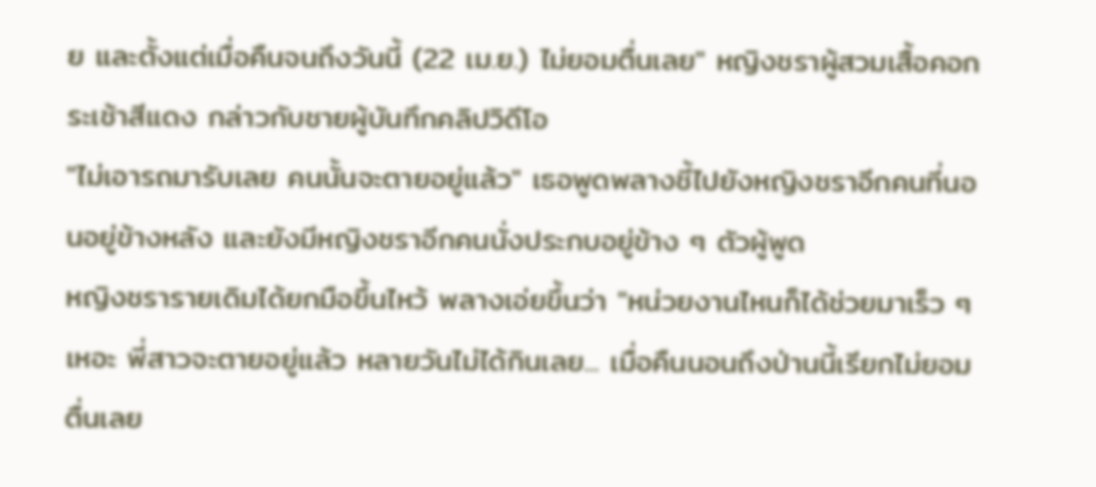ย และตั้งแต่เมื่อคืนจนถึงวันนี้ (22 เม.ย.) ไม่ยอมตื่นเลย" หญิงชราผู้สวมเสื้อคอกระเช้าสีแดง กล่าวกับชายผู้บันทึกคลิปวิดีโอ
"ไม่เอารถมารับเลย คนนั้นจะตายอยู่แล้ว" เธอพูดพลางชี้ไปยังหญิงชราอีกคนที่นอนอยู่ข้างหลัง และยังมีหญิงชราอีกคนนั่งประกบอยู่ข้าง ๆ ตัวผู้พูด
หญิงชรารายเดิมได้ยกมือขึ้นไหว้ พลางเอ่ยขึ้นว่า "หน่วยงานไหนก็ได้ช่วยมาเร็ว ๆ เหอะ พี่สาวจะตายอยู่แล้ว หลายวันไม่ได้กินเลย... เมื่อคืนนอนถึงป่านนี้เรียกไม่ยอมตื่นเลย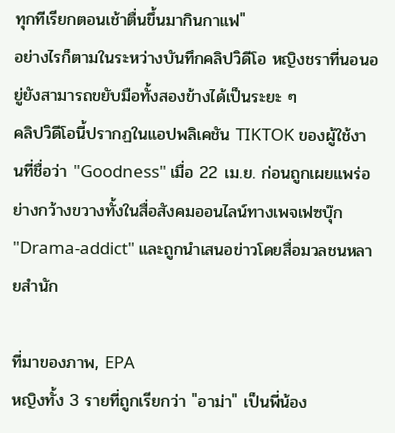ทุกทีเรียกตอนเช้าตื่นขึ้นมากินกาแฟ"
อย่างไรก็ตามในระหว่างบันทึกคลิปวิดีโอ หญิงชราที่นอนอยู่ยังสามารถขยับมือทั้งสองข้างได้เป็นระยะ ๆ
คลิปวิดีโอนี้ปรากฏในแอปพลิเคชัน TIKTOK ของผู้ใช้งานที่ชื่อว่า "Goodness" เมื่อ 22 เม.ย. ก่อนถูกเผยแพร่อย่างกว้างขวางทั้งในสื่อสังคมออนไลน์ทางเพจเฟซบุ๊ก "Drama-addict" และถูกนำเสนอข่าวโดยสื่อมวลชนหลายสำนัก

ที่มาของภาพ, EPA
หญิงทั้ง 3 รายที่ถูกเรียกว่า "อาม่า" เป็นพี่น้อง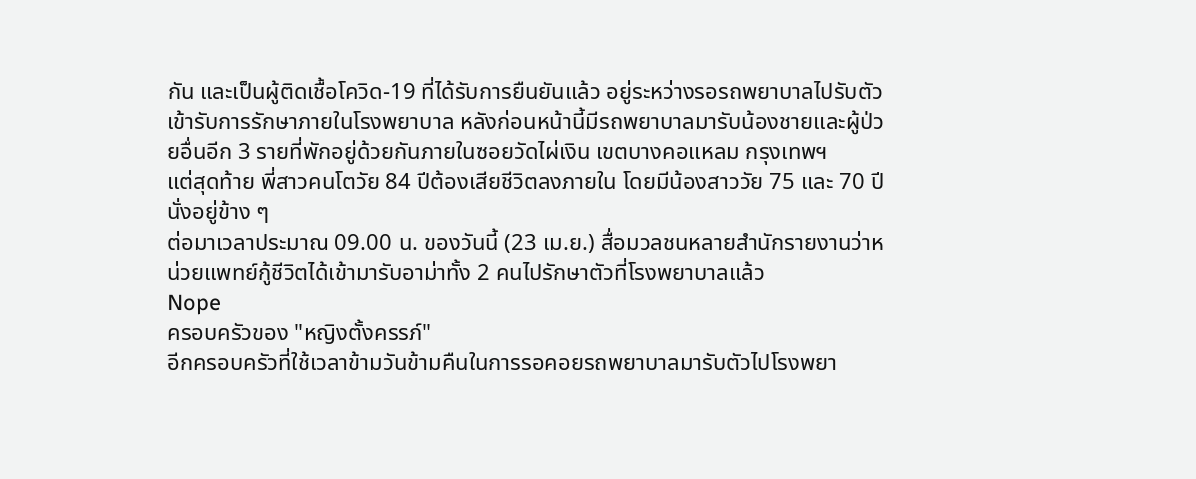กัน และเป็นผู้ติดเชื้อโควิด-19 ที่ได้รับการยืนยันแล้ว อยู่ระหว่างรอรถพยาบาลไปรับตัวเข้ารับการรักษาภายในโรงพยาบาล หลังก่อนหน้านี้มีรถพยาบาลมารับน้องชายและผู้ป่วยอื่นอีก 3 รายที่พักอยู่ด้วยกันภายในซอยวัดไผ่เงิน เขตบางคอแหลม กรุงเทพฯ
แต่สุดท้าย พี่สาวคนโตวัย 84 ปีต้องเสียชีวิตลงภายใน โดยมีน้องสาววัย 75 และ 70 ปีนั่งอยู่ข้าง ๆ
ต่อมาเวลาประมาณ 09.00 น. ของวันนี้ (23 เม.ย.) สื่อมวลชนหลายสำนักรายงานว่าหน่วยแพทย์กู้ชีวิตได้เข้ามารับอาม่าทั้ง 2 คนไปรักษาตัวที่โรงพยาบาลแล้ว
Nope
ครอบครัวของ "หญิงตั้งครรภ์"
อีกครอบครัวที่ใช้เวลาข้ามวันข้ามคืนในการรอคอยรถพยาบาลมารับตัวไปโรงพยา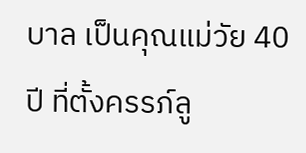บาล เป็นคุณแม่วัย 40 ปี ที่ตั้งครรภ์ลู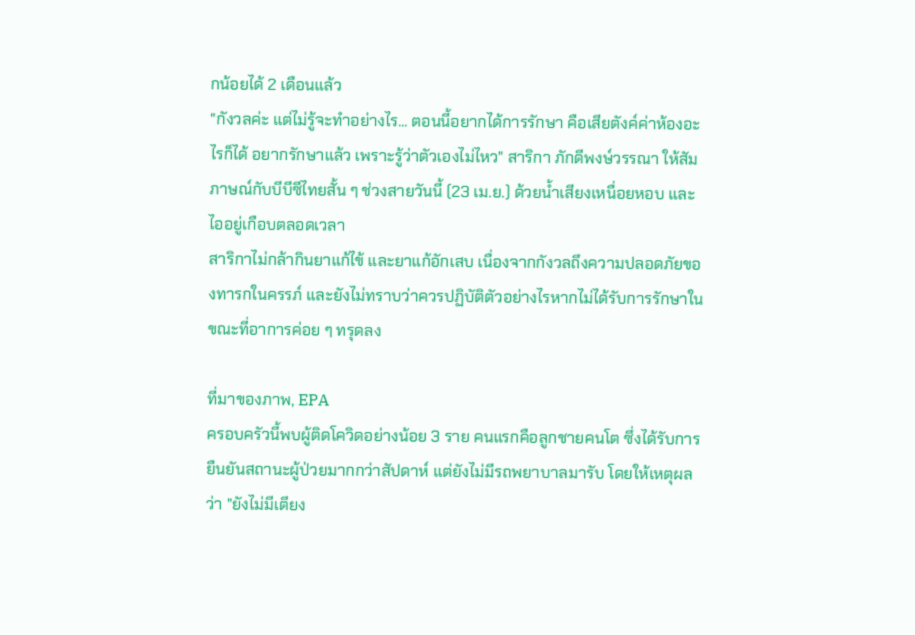กน้อยได้ 2 เดือนแล้ว
"กังวลค่ะ แต่ไม่รู้จะทำอย่างไร... ตอนนี้อยากได้การรักษา คือเสียตังค์ค่าห้องอะไรก็ได้ อยากรักษาแล้ว เพราะรู้ว่าตัวเองไม่ไหว" สาริกา ภักดีพงษ์วรรณา ให้สัมภาษณ์กับบีบีซีไทยสั้น ๆ ช่วงสายวันนี้ (23 เม.ย.) ด้วยน้ำเสียงเหนื่อยหอบ และไออยู่เกือบตลอดเวลา
สาริกาไม่กล้ากินยาแก้ไข้ และยาแก้อักเสบ เนื่องจากกังวลถึงความปลอดภัยของทารกในครรภ์ และยังไม่ทราบว่าควรปฏิบัติตัวอย่างไรหากไม่ได้รับการรักษาในขณะที่อาการค่อย ๆ ทรุดลง

ที่มาของภาพ, EPA
ครอบครัวนี้พบผู้ติดโควิดอย่างน้อย 3 ราย คนแรกคือลูกชายคนโต ซึ่งได้รับการยืนยันสถานะผู้ป่วยมากกว่าสัปดาห์ แต่ยังไม่มีรถพยาบาลมารับ โดยให้เหตุผลว่า "ยังไม่มีเตียง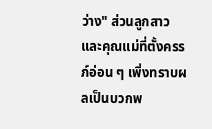ว่าง" ส่วนลูกสาว และคุณแม่ที่ตั้งครรภ์อ่อน ๆ เพิ่งทราบผลเป็นบวกพ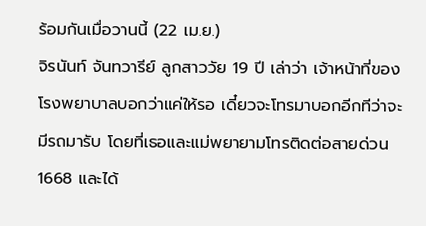ร้อมกันเมื่อวานนี้ (22 เม.ย.)
จิรนันท์ จันทวารีย์ ลูกสาววัย 19 ปี เล่าว่า เจ้าหน้าที่ของโรงพยาบาลบอกว่าแค่ให้รอ เดี๋ยวจะโทรมาบอกอีกทีว่าจะมีรถมารับ โดยที่เธอและแม่พยายามโทรติดต่อสายด่วน 1668 และได้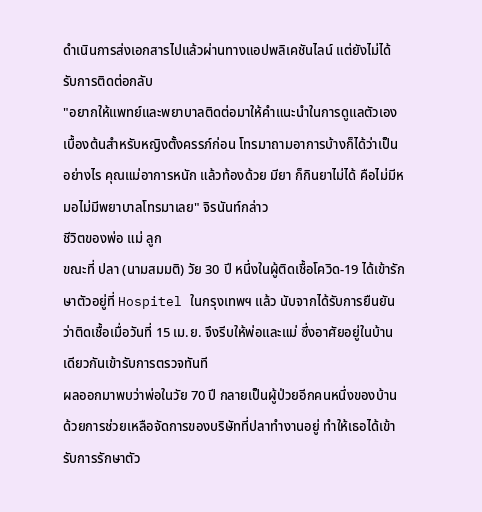ดำเนินการส่งเอกสารไปแล้วผ่านทางแอปพลิเคชันไลน์ แต่ยังไม่ได้รับการติดต่อกลับ
"อยากให้แพทย์และพยาบาลติดต่อมาให้คำแนะนำในการดูแลตัวเองเบื้องต้นสำหรับหญิงตั้งครรภ์ก่อน โทรมาถามอาการบ้างก็ได้ว่าเป็นอย่างไร คุณแม่อาการหนัก แล้วท้องด้วย มียา ก็กินยาไม่ได้ คือไม่มีหมอไม่มีพยาบาลโทรมาเลย" จิรนันท์กล่าว
ชีวิตของพ่อ แม่ ลูก
ขณะที่ ปลา (นามสมมติ) วัย 30 ปี หนึ่งในผู้ติดเชื้อโควิด-19 ได้เข้ารักษาตัวอยู่ที่ Hospitel ในกรุงเทพฯ แล้ว นับจากได้รับการยืนยันว่าติดเชื้อเมื่อวันที่ 15 เม.ย. จึงรีบให้พ่อและแม่ ซึ่งอาศัยอยู่ในบ้านเดียวกันเข้ารับการตรวจทันที
ผลออกมาพบว่าพ่อในวัย 70 ปี กลายเป็นผู้ป่วยอีกคนหนึ่งของบ้าน
ด้วยการช่วยเหลือจัดการของบริษัทที่ปลาทำงานอยู่ ทำให้เธอได้เข้ารับการรักษาตัว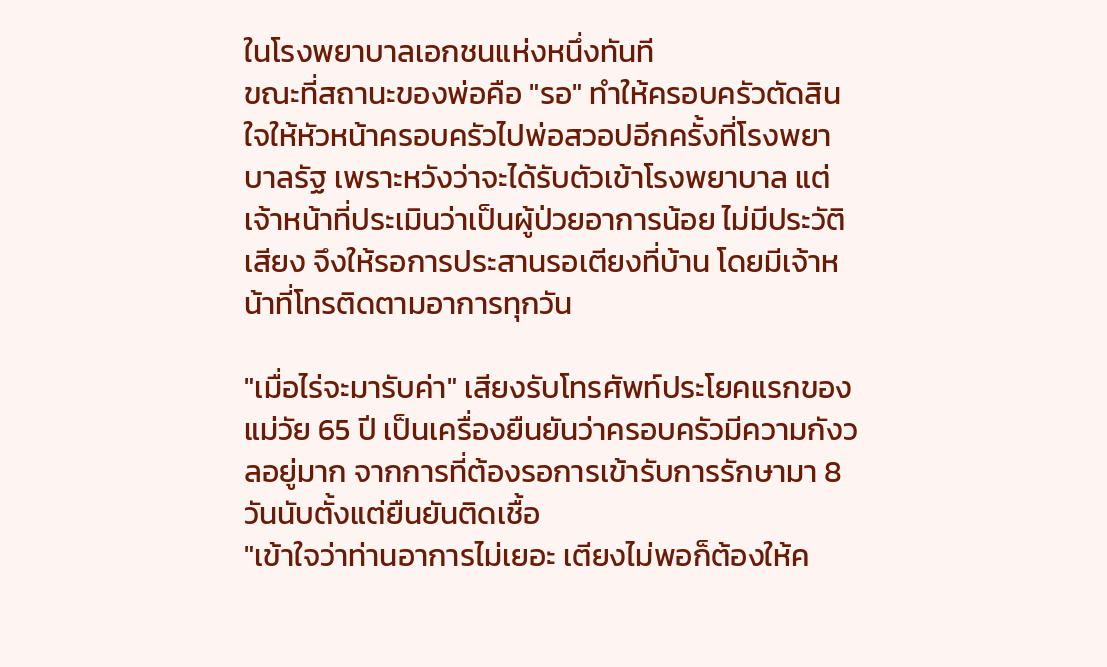ในโรงพยาบาลเอกชนแห่งหนึ่งทันที
ขณะที่สถานะของพ่อคือ "รอ" ทำให้ครอบครัวตัดสินใจให้หัวหน้าครอบครัวไปพ่อสวอปอีกครั้งที่โรงพยาบาลรัฐ เพราะหวังว่าจะได้รับตัวเข้าโรงพยาบาล แต่เจ้าหน้าที่ประเมินว่าเป็นผู้ป่วยอาการน้อย ไม่มีประวัติเสียง จึงให้รอการประสานรอเตียงที่บ้าน โดยมีเจ้าหน้าที่โทรติดตามอาการทุกวัน

"เมื่อไร่จะมารับค่า" เสียงรับโทรศัพท์ประโยคแรกของแม่วัย 65 ปี เป็นเครื่องยืนยันว่าครอบครัวมีความกังวลอยู่มาก จากการที่ต้องรอการเข้ารับการรักษามา 8 วันนับตั้งแต่ยืนยันติดเชื้อ
"เข้าใจว่าท่านอาการไม่เยอะ เตียงไม่พอก็ต้องให้ค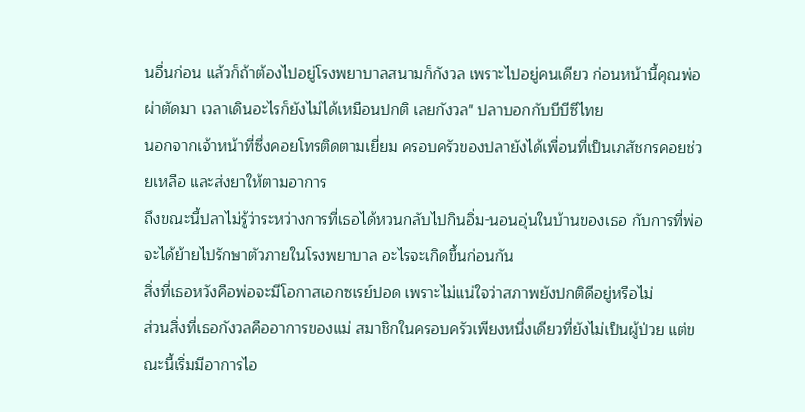นอื่นก่อน แล้วก็ถ้าต้องไปอยู่โรงพยาบาลสนามก็กังวล เพราะไปอยู่คนเดียว ก่อนหน้านี้คุณพ่อผ่าตัดมา เวลาเดินอะไรก็ยังไม่ได้เหมือนปกติ เลยกังวล" ปลาบอกกับบีบีซีไทย
นอกจากเจ้าหน้าที่ซึ่งคอยโทรติดตามเยี่ยม ครอบครัวของปลายังได้เพื่อนที่เป็นเภสัชกรคอยช่วยเหลือ และส่งยาให้ตามอาการ
ถึงขณะนี้ปลาไม่รู้ว่าระหว่างการที่เธอได้หวนกลับไปกินอิ่ม-นอนอุ่นในบ้านของเธอ กับการที่พ่อจะได้ย้ายไปรักษาตัวภายในโรงพยาบาล อะไรจะเกิดขึ้นก่อนกัน
สิ่งที่เธอหวังคือพ่อจะมีโอกาสเอกซเรย์ปอด เพราะไม่แน่ใจว่าสภาพยังปกติดีอยู่หรือไม่
ส่วนสิ่งที่เธอกังวลคืออาการของแม่ สมาชิกในครอบครัวเพียงหนึ่งเดียวที่ยังไม่เป็นผู้ป่วย แต่ขณะนี้เริ่มมีอาการไอ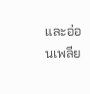และอ่อนเพลีย